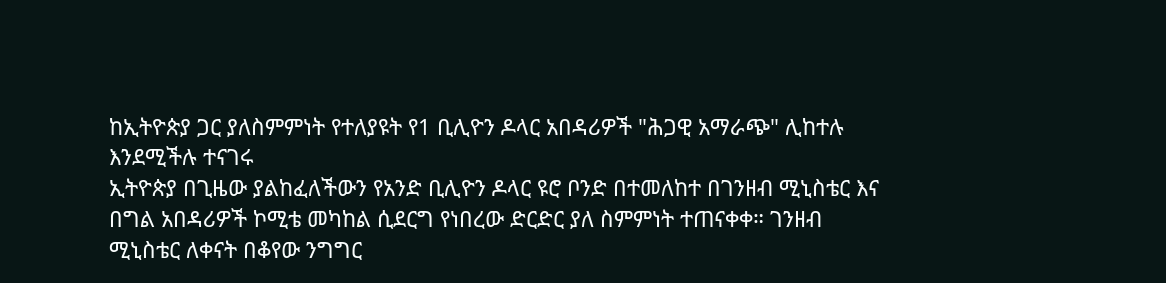ከኢትዮጵያ ጋር ያለስምምነት የተለያዩት የ1 ቢሊዮን ዶላር አበዳሪዎች "ሕጋዊ አማራጭ" ሊከተሉ እንደሚችሉ ተናገሩ
ኢትዮጵያ በጊዜው ያልከፈለችውን የአንድ ቢሊዮን ዶላር ዩሮ ቦንድ በተመለከተ በገንዘብ ሚኒስቴር እና በግል አበዳሪዎች ኮሚቴ መካከል ሲደርግ የነበረው ድርድር ያለ ስምምነት ተጠናቀቀ። ገንዘብ ሚኒስቴር ለቀናት በቆየው ንግግር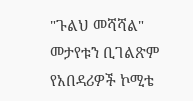"ጉልህ መሻሻል" መታየቱን ቢገልጽም የአበዳሪዎች ኮሚቴ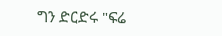ግን ድርድሩ "ፍሬ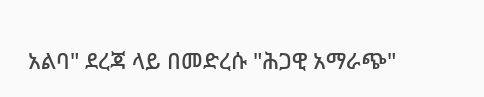አልባ" ደረጃ ላይ በመድረሱ "ሕጋዊ አማራጭ"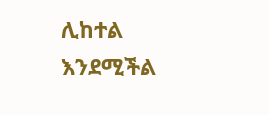ሊከተል እንደሚችል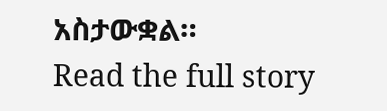አስታውቋል።
Read the full story